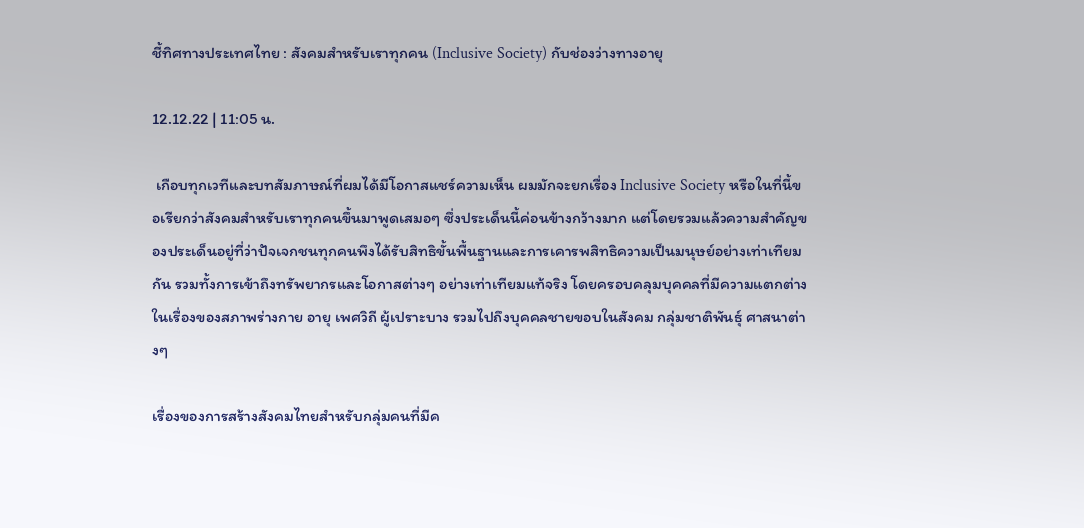ชี้ทิศทางประเทศไทย : สังคมสำหรับเราทุกคน (Inclusive Society) กับช่องว่างทางอายุ

12.12.22 | 11:05 น.

 เกือบทุกเวทีและบทสัมภาษณ์ที่ผมได้มีโอกาสแชร์ความเห็น ผมมักจะยกเรื่อง Inclusive Society หรือในที่นี้ขอเรียกว่าสังคมสำหรับเราทุกคนขึ้นมาพูดเสมอๆ ซึ่งประเด็นนี้ค่อนข้างกว้างมาก แต่โดยรวมแล้วความสำคัญของประเด็นอยู่ที่ว่าปัจเจกชนทุกคนพึงได้รับสิทธิขั้นพื้นฐานและการเคารพสิทธิความเป็นมนุษย์อย่างเท่าเทียมกัน รวมทั้งการเข้าถึงทรัพยากรและโอกาสต่างๆ อย่างเท่าเทียมแท้จริง โดยครอบคลุมบุคคลที่มีความแตกต่างในเรื่องของสภาพร่างกาย อายุ เพศวิถี ผู้เปราะบาง รวมไปถึงบุคคลชายขอบในสังคม กลุ่มชาติพันธุ์ ศาสนาต่างๆ

เรื่องของการสร้างสังคมไทยสำหรับกลุ่มคนที่มีค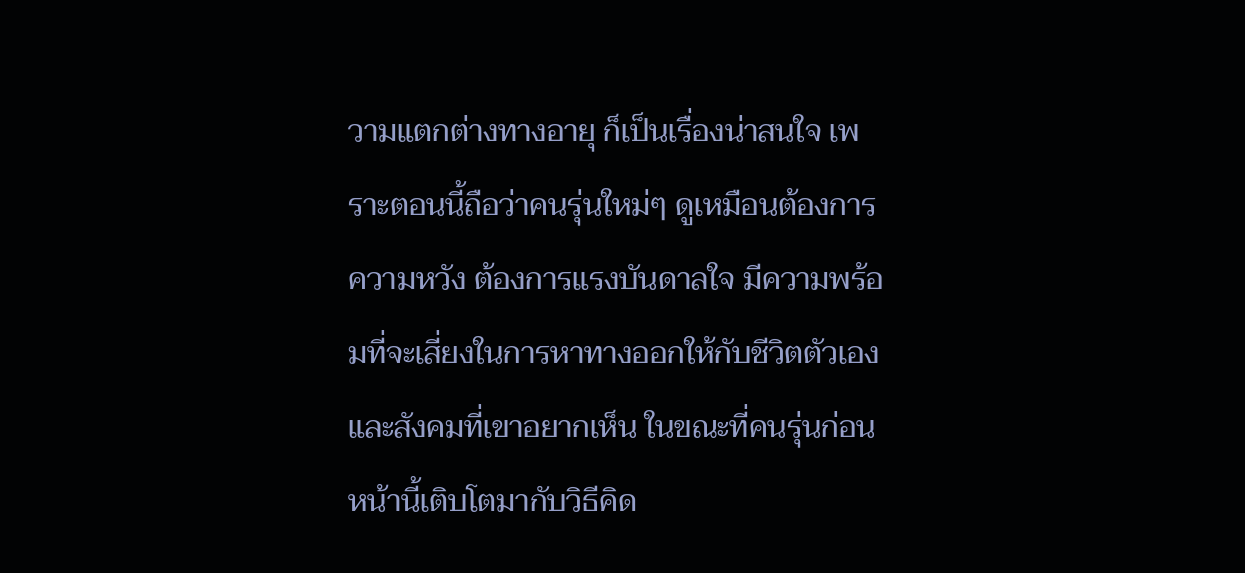วามแตกต่างทางอายุ ก็เป็นเรื่องน่าสนใจ เพราะตอนนี้ถือว่าคนรุ่นใหม่ๆ ดูเหมือนต้องการความหวัง ต้องการแรงบันดาลใจ มีความพร้อมที่จะเสี่ยงในการหาทางออกให้กับชีวิตตัวเองและสังคมที่เขาอยากเห็น ในขณะที่คนรุ่นก่อนหน้านี้เติบโตมากับวิธีคิด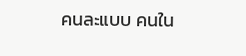คนละแบบ คนใน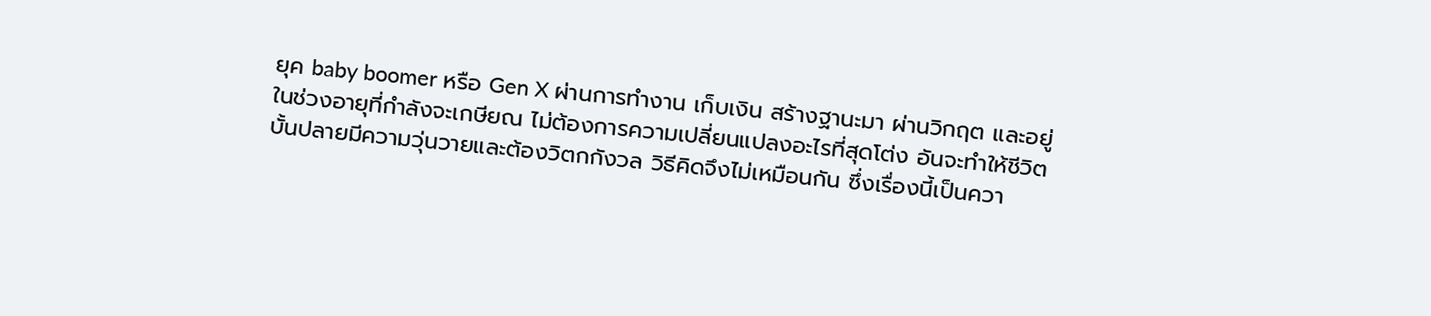ยุค baby boomer หรือ Gen X ผ่านการทำงาน เก็บเงิน สร้างฐานะมา ผ่านวิกฤต และอยู่ในช่วงอายุที่กำลังจะเกษียณ ไม่ต้องการความเปลี่ยนแปลงอะไรที่สุดโต่ง อันจะทำให้ชีวิตบั้นปลายมีความวุ่นวายและต้องวิตกกังวล วิธีคิดจึงไม่เหมือนกัน ซึ่งเรื่องนี้เป็นควา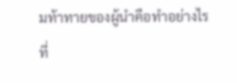มท้าทายของผู้นำคือทำอย่างไรที่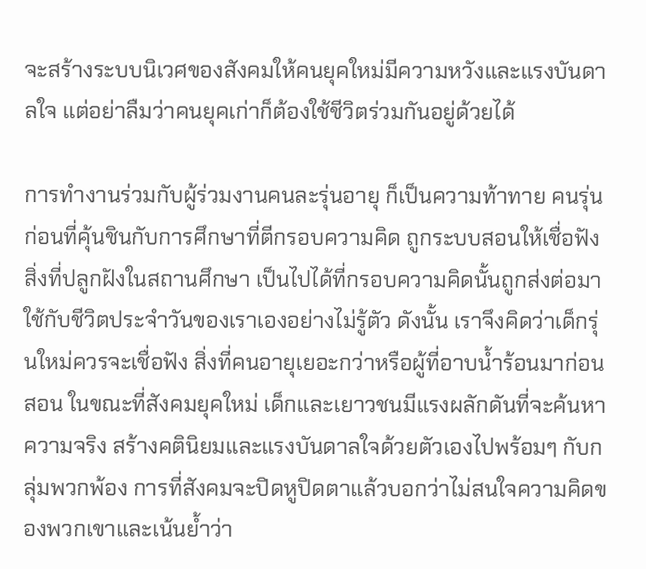จะสร้างระบบนิเวศของสังคมให้คนยุคใหม่มีความหวังและแรงบันดาลใจ แต่อย่าลืมว่าคนยุคเก่าก็ต้องใช้ชีวิตร่วมกันอยู่ด้วยได้

การทำงานร่วมกับผู้ร่วมงานคนละรุ่นอายุ ก็เป็นความท้าทาย คนรุ่นก่อนที่คุ้นชินกับการศึกษาที่ตีกรอบความคิด ถูกระบบสอนให้เชื่อฟัง สิ่งที่ปลูกฝังในสถานศึกษา เป็นไปได้ที่กรอบความคิดนั้นถูกส่งต่อมาใช้กับชีวิตประจำวันของเราเองอย่างไม่รู้ตัว ดังนั้น เราจึงคิดว่าเด็กรุ่นใหม่ควรจะเชื่อฟัง สิ่งที่คนอายุเยอะกว่าหรือผู้ที่อาบน้ำร้อนมาก่อนสอน ในขณะที่สังคมยุคใหม่ เด็กและเยาวชนมีแรงผลักดันที่จะค้นหาความจริง สร้างคตินิยมและแรงบันดาลใจด้วยตัวเองไปพร้อมๆ กับกลุ่มพวกพ้อง การที่สังคมจะปิดหูปิดตาแล้วบอกว่าไม่สนใจความคิดของพวกเขาและเน้นย้ำว่า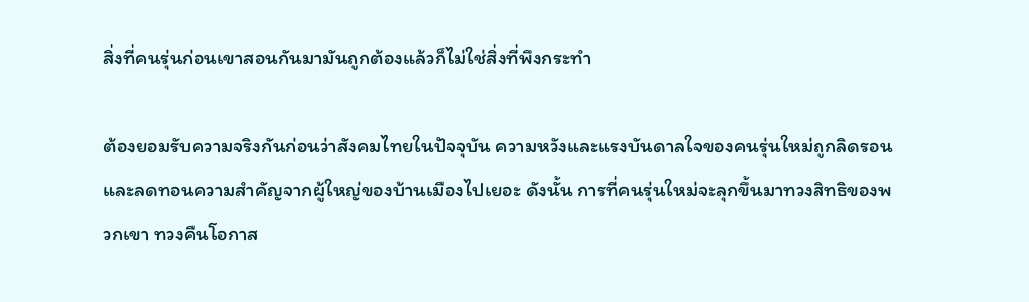สิ่งที่คนรุ่นก่อนเขาสอนกันมามันถูกต้องแล้วก็ไม่ใช่สิ่งที่พึงกระทำ

ต้องยอมรับความจริงกันก่อนว่าสังคมไทยในปัจจุบัน ความหวังและแรงบันดาลใจของคนรุ่นใหม่ถูกลิดรอนและลดทอนความสำคัญจากผู้ใหญ่ของบ้านเมืองไปเยอะ ดังนั้น การที่คนรุ่นใหม่จะลุกขึ้นมาทวงสิทธิของพวกเขา ทวงคืนโอกาส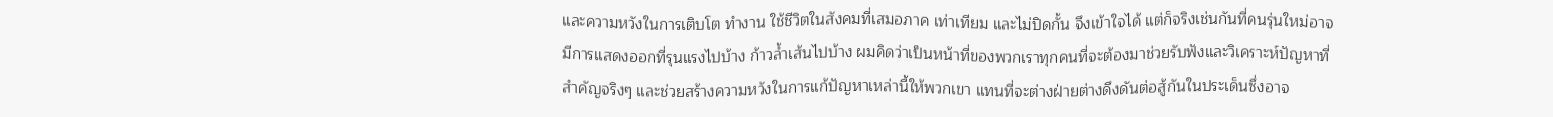และความหวังในการเติบโต ทำงาน ใช้ชีวิตในสังคมที่เสมอภาค เท่าเทียม และไม่ปิดกั้น จึงเข้าใจได้ แต่ก็จริงเช่นกันที่คนรุ่นใหม่อาจมีการแสดงออกที่รุนแรงไปบ้าง ก้าวล้ำเส้นไปบ้าง ผมคิดว่าเป็นหน้าที่ของพวกเราทุกคนที่จะต้องมาช่วยรับฟังและวิเคราะห์ปัญหาที่สำคัญจริงๆ และช่วยสร้างความหวังในการแก้ปัญหาเหล่านี้ให้พวกเขา แทนที่จะต่างฝ่ายต่างดึงดันต่อสู้กันในประเด็นซึ่งอาจ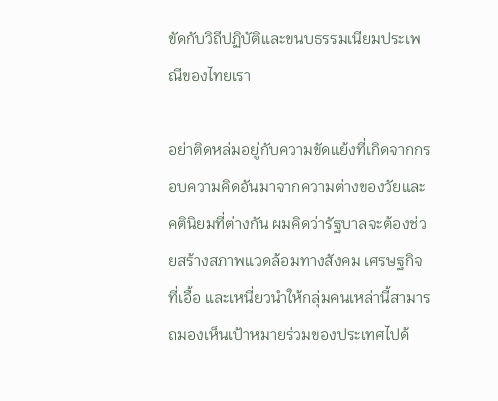ขัดกับวิถีปฏิบัติและขนบธรรมเนียมประเพณีของไทยเรา

อย่าติดหล่มอยู่กับความขัดแย้งที่เกิดจากกรอบความคิดอันมาจากความต่างของวัยและคตินิยมที่ต่างกัน ผมคิดว่ารัฐบาลจะต้องช่วยสร้างสภาพแวดล้อมทางสังคม เศรษฐกิจที่เอื้อ และเหนี่ยวนำให้กลุ่มคนเหล่านี้สามารถมองเห็นเป้าหมายร่วมของประเทศไปด้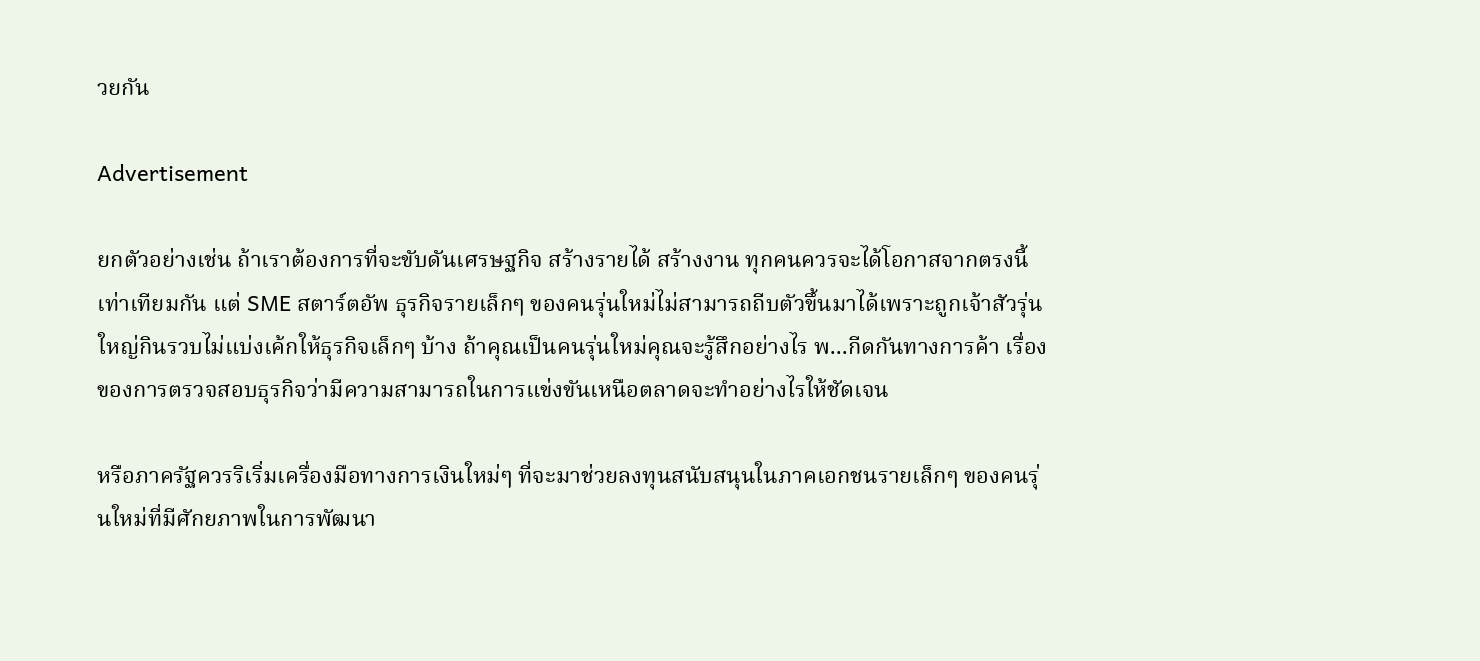วยกัน

Advertisement

ยกตัวอย่างเช่น ถ้าเราต้องการที่จะขับดันเศรษฐกิจ สร้างรายได้ สร้างงาน ทุกคนควรจะได้โอกาสจากตรงนี้เท่าเทียมกัน แต่ SME สตาร์ตอัพ ธุรกิจรายเล็กๆ ของคนรุ่นใหม่ไม่สามารถถีบตัวขึ้นมาได้เพราะถูกเจ้าสัวรุ่นใหญ่กินรวบไม่แบ่งเค้กให้ธุรกิจเล็กๆ บ้าง ถ้าคุณเป็นคนรุ่นใหม่คุณจะรู้สึกอย่างไร พ...กีดกันทางการค้า เรื่องของการตรวจสอบธุรกิจว่ามีความสามารถในการแข่งขันเหนือตลาดจะทำอย่างไรให้ชัดเจน

หรือภาครัฐควรริเริ่มเครื่องมือทางการเงินใหม่ๆ ที่จะมาช่วยลงทุนสนับสนุนในภาคเอกชนรายเล็กๆ ของคนรุ่นใหม่ที่มีศักยภาพในการพัฒนา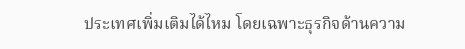ประเทศเพิ่มเติมได้ไหม โดยเฉพาะธุรกิจด้านความ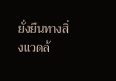ยั่งยืนทางสิ่งแวดล้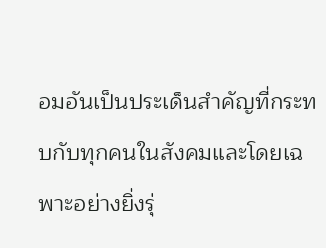อมอันเป็นประเด็นสำคัญที่กระทบกับทุกคนในสังคมและโดยเฉพาะอย่างยิ่งรุ่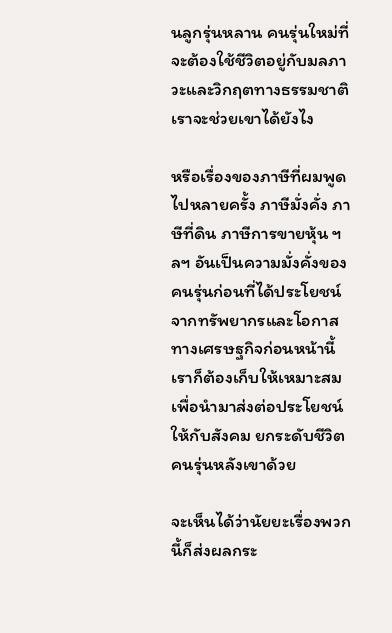นลูกรุ่นหลาน คนรุ่นใหม่ที่จะต้องใช้ชีวิตอยู่กับมลภาวะและวิกฤตทางธรรมชาติ เราจะช่วยเขาได้ยังไง

หรือเรื่องของภาษีที่ผมพูดไปหลายครั้ง ภาษีมั่งคั่ง ภาษีที่ดิน ภาษีการขายหุ้น ฯลฯ อันเป็นความมั่งคั่งของคนรุ่นก่อนที่ได้ประโยชน์จากทรัพยากรและโอกาสทางเศรษฐกิจก่อนหน้านี้ เราก็ต้องเก็บให้เหมาะสมเพื่อนำมาส่งต่อประโยชน์ให้กับสังคม ยกระดับชีวิตคนรุ่นหลังเขาด้วย

จะเห็นได้ว่านัยยะเรื่องพวกนี้ก็ส่งผลกระ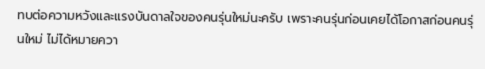ทบต่อความหวังและแรงบันดาลใจของคนรุ่นใหม่นะครับ เพราะคนรุ่นก่อนเคยได้โอกาสก่อนคนรุ่นใหม่ ไม่ได้หมายควา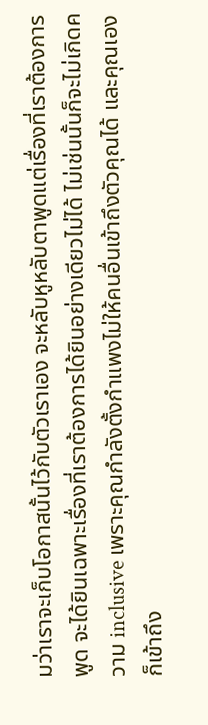มว่าเราจะเก็บโอกาสนั้นไว้กับตัวเราเอง จะหลับหูหลับตาพูดแต่เรื่องที่เราต้องการพูด จะได้ยินเฉพาะเรื่องที่เราต้องการได้ยินอย่างเดียวไม่ได้ ไม่เช่นนั้นก็จะไม่เกิดความ inclusive เพราะคุณกำลังตั้งกำแพงไม่ให้คนอื่นเข้าถึงตัวคุณได้ และคุณเองก็เข้าถึง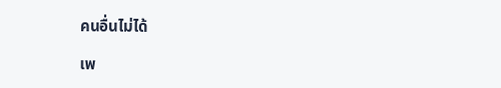คนอื่นไม่ได้

เพ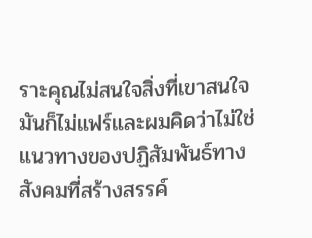ราะคุณไม่สนใจสิ่งที่เขาสนใจ มันก็ไม่แฟร์และผมคิดว่าไม่ใช่แนวทางของปฏิสัมพันธ์ทางสังคมที่สร้างสรรค์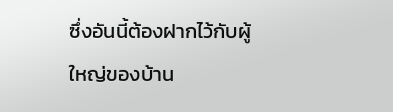ซึ่งอันนี้ต้องฝากไว้กับผู้ใหญ่ของบ้าน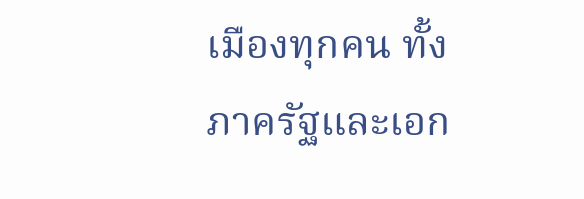เมืองทุกคน ทั้งภาครัฐและเอก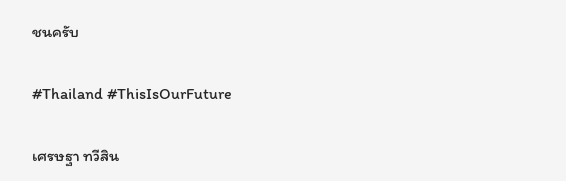ชนครับ

#Thailand #ThisIsOurFuture

เศรษฐา ทวีสิน